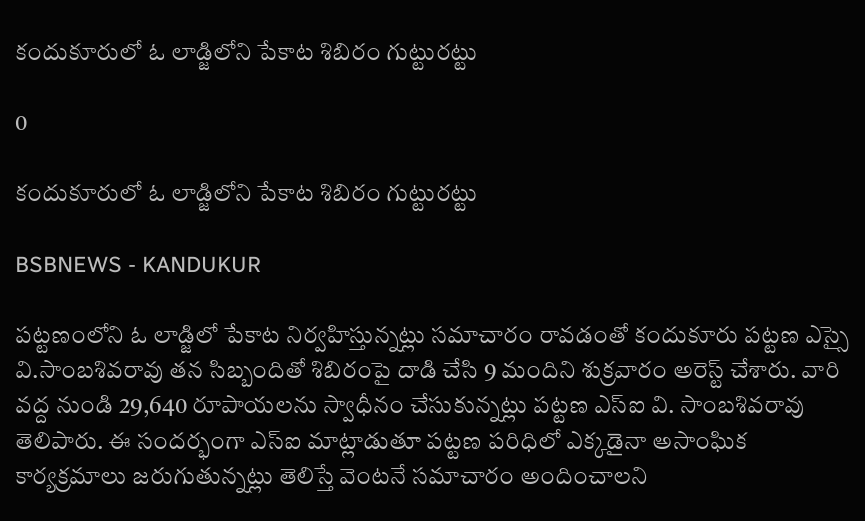కందుకూరులో ఓ లాడ్జిలోని పేకాట శిబిరం గుట్టురట్టు

0

కందుకూరులో ఓ లాడ్జిలోని పేకాట శిబిరం గుట్టురట్టు

BSBNEWS - KANDUKUR

పట్టణంలోని ఓ లాడ్జిలో పేకాట నిర్వహిస్తున్నట్లు సమాచారం రావడంతో కందుకూరు పట్టణ ఎస్సై వి.సాంబశివరావు తన సిబ్బందితో శిబిరంపై దాడి చేసి 9 మందిని శుక్రవారం అరెస్ట్ చేశారు. వారి వద్ద నుండి 29,640 రూపాయలను స్వాధీనం చేసుకున్నట్లు పట్టణ ఎస్ఐ వి. సాంబశివరావు తెలిపారు. ఈ సందర్భంగా ఎస్ఐ మాట్లాడుతూ పట్టణ పరిధిలో ఎక్కడైనా అసాంఘిక కార్యక్రమాలు జరుగుతున్నట్లు తెలిస్తే వెంటనే సమాచారం అందించాలని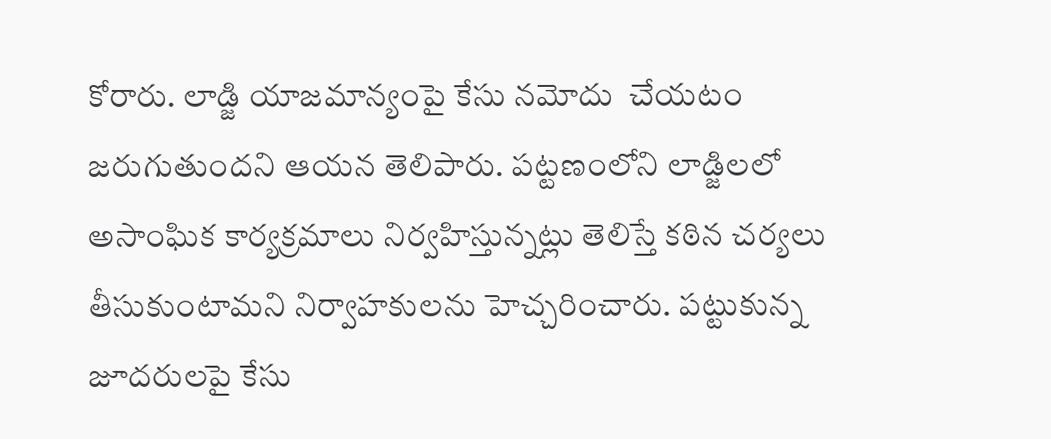కోరారు. లాడ్జి యాజమాన్యంపై కేసు నమోదు  చేయటం జరుగుతుందని ఆయన తెలిపారు. పట్టణంలోని లాడ్జిలలో అసాంఘిక కార్యక్రమాలు నిర్వహిస్తున్నట్లు తెలిస్తే కఠిన చర్యలు తీసుకుంటామని నిర్వాహకులను హెచ్చరించారు. పట్టుకున్న జూదరులపై కేసు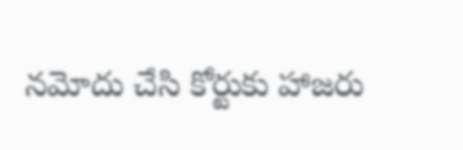నమోదు చేసి కోర్టుకు హాజరు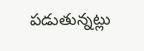పడుతున్నట్లు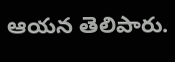ఆయన తెలిపారు.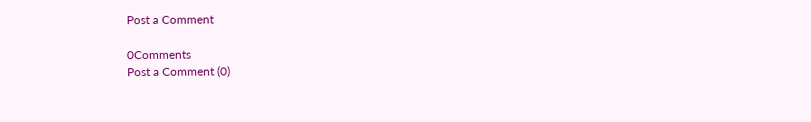Post a Comment

0Comments
Post a Comment (0)